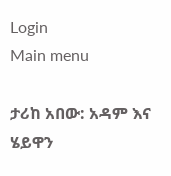Login
Main menu

ታሪከ አበው: አዳም እና ሄይዋን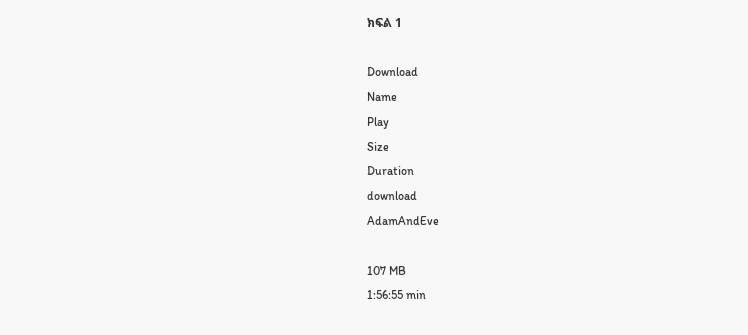ክፍል 1

Download
Name
Play
Size
Duration
download
AdamAndEve

107 MB
1:56:55 min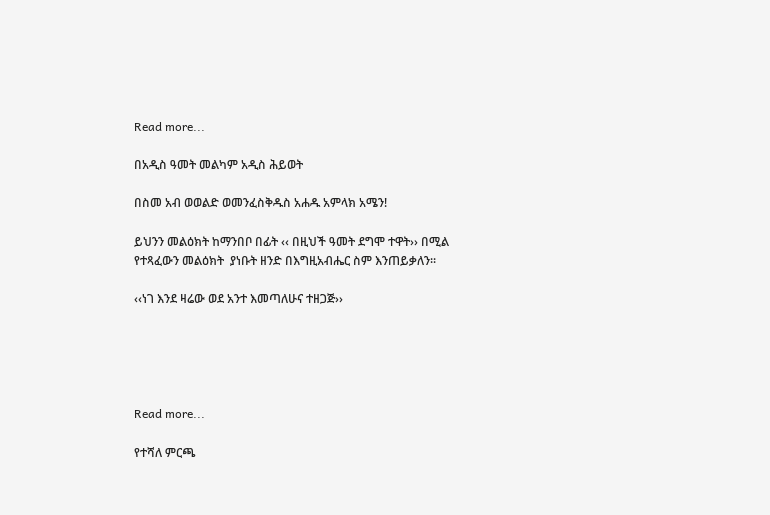Read more...

በአዲስ ዓመት መልካም አዲስ ሕይወት

በስመ አብ ወወልድ ወመንፈስቅዱስ አሐዱ አምላክ አሜን!

ይህንን መልዕክት ከማንበቦ በፊት ‹‹ በዚህች ዓመት ደግሞ ተዋት›› በሚል የተጻፈውን መልዕክት  ያነቡት ዘንድ በእግዚአብሔር ስም እንጠይቃለን፡፡

‹‹ነገ እንደ ዛሬው ወደ አንተ እመጣለሁና ተዘጋጅ››





Read more...

የተሻለ ምርጫ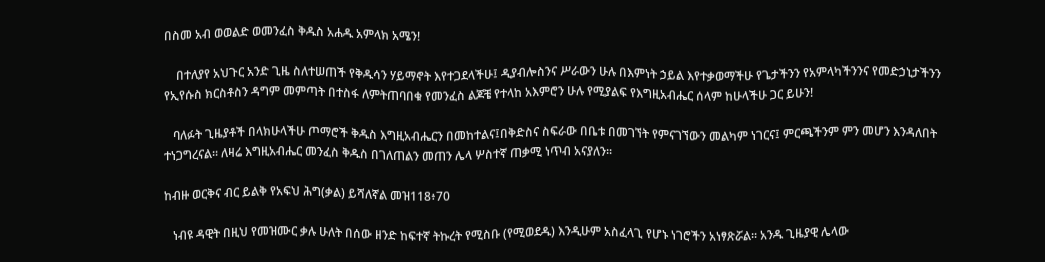በስመ አብ ወወልድ ወመንፈስ ቅዱስ አሐዱ አምላክ አሜን!

    በተለያየ አህጉር አንድ ጊዜ ስለተሠጠች የቅዱሳን ሃይማኖት እየተጋደላችሁ፤ ዲያብሎስንና ሥራውን ሁሉ በእምነት ኃይል እየተቃወማችሁ የጌታችንን የአምላካችንንና የመድኃኒታችንን የኢየሱስ ክርስቶስን ዳግም መምጣት በተስፋ ለምትጠባበቁ የመንፈስ ልጆቼ የተላከ አእምሮን ሁሉ የሚያልፍ የእግዚአብሔር ሰላም ከሁላችሁ ጋር ይሁን!

   ባለፉት ጊዜያቶች በላክሁላችሁ ጦማሮች ቅዱስ እግዚአብሔርን በመከተልና፤በቅድስና ስፍራው በቤቱ በመገኘት የምናገኘውን መልካም ነገርና፤ ምርጫችንም ምን መሆን እንዳለበት ተነጋግረናል፡፡ ለዛሬ እግዚአብሔር መንፈስ ቅዱስ በገለጠልን መጠን ሌላ ሦስተኛ ጠቃሚ ነጥብ አናያለን፡፡

ከብዙ ወርቅና ብር ይልቅ የአፍህ ሕግ(ቃል) ይሻለኛል መዝ118፥70

   ነብዩ ዳዊት በዚህ የመዝሙር ቃሉ ሁለት በሰው ዘንድ ከፍተኛ ትኩረት የሚስቡ (የሚወደዱ) እንዲሁም አስፈላጊ የሆኑ ነገሮችን አነፃጽሯል፡፡ አንዱ ጊዜያዊ ሌላው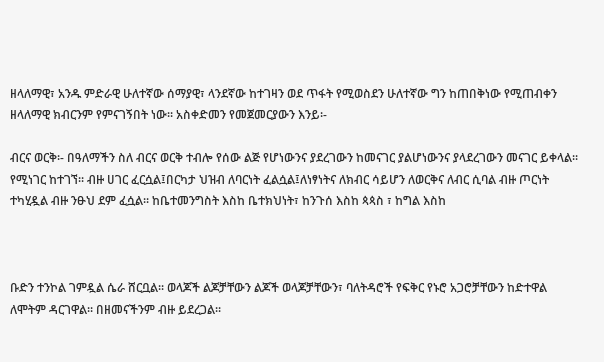ዘላለማዊ፣ አንዱ ምድራዊ ሁለተኛው ሰማያዊ፣ ላንደኛው ከተገዛን ወደ ጥፋት የሚወስደን ሁለተኛው ግን ከጠበቅነው የሚጠብቀን ዘላለማዊ ክብርንም የምናገኝበት ነው፡፡ አስቀድመን የመጀመርያውን እንይ፡-

ብርና ወርቅ፡- በዓለማችን ስለ ብርና ወርቅ ተብሎ የሰው ልጅ የሆነውንና ያደረገውን ከመናገር ያልሆነውንና ያላደረገውን መናገር ይቀላል፡፡ የሚነገር ከተገኘ፡፡ ብዙ ሀገር ፈርሷል፤በርካታ ህዝብ ለባርነት ፈልሷል፤ለነፃነትና ለክብር ሳይሆን ለወርቅና ለብር ሲባል ብዙ ጦርነት ተካሂዷል ብዙ ንፁህ ደም ፈሷል፡፡ ከቤተመንግስት እስከ ቤተክህነት፣ ከንጉሰ እስከ ጳጳስ ፣ ከግል እስከ



ቡድን ተንኮል ገምዷል ሴራ ሸርቧል፡፡ ወላጆች ልጆቻቸውን ልጆች ወላጆቻቸውን፣ ባለትዳሮች የፍቅር የኑሮ አጋሮቻቸውን ከድተዋል ለሞትም ዳርገዋል፡፡ በዘመናችንም ብዙ ይደረጋል፡፡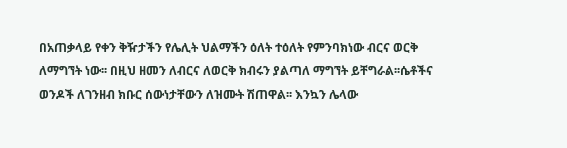በአጠቃላይ የቀን ቅዥታችን የሌሊት ህልማችን ዕለት ተዕለት የምንባክነው ብርና ወርቅ ለማግኘት ነው፡፡ በዚህ ዘመን ለብርና ለወርቅ ክብሩን ያልጣለ ማግኘት ይቸግራል፡፡ሴቶችና ወንዶች ለገንዘብ ክቡር ሰውነታቸውን ለዝሙት ሽጠዋል፡፡ እንኳን ሌላው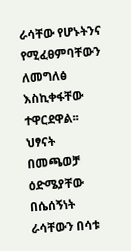ራሳቸው የሆኑትንና የሚፈፀምባቸውን ለመግለፅ እስኪቀፋቸው ተዋርደዋል፡፡ ህፃናት በመጫወቻ ዕድሜያቸው በሴሰኝነት ራሳቸውን በሳቱ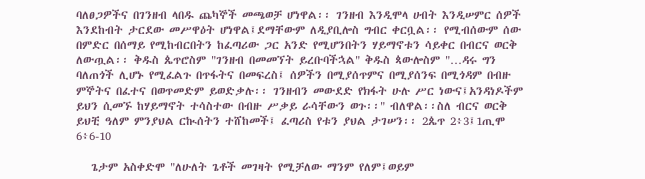ባለፀጋዎችና በገንዘብ ላበዱ ጨካኞች መጫወቻ ሆነዋል፡፡ ገንዘብ እንዲሞላ ሀብት እንዲሠምር ሰዎች እንደከብት ታርደው መሥዋዕት ሆነዋል፤ደማቸውም ለዲያቢሎስ ግብር ቀርቧል፡፡ የሚብሰውም ሰው በምድር በሰማይ የሚከብርበትን ከፈጣሪው ጋር አንድ የሚሆንበትን ሃይማኖቱን ሳይቀር በብርና ወርቅ ለውጧል፡፡ ቅዱስ ጴጥሮስም "ገንዘብ በመመኘት ይረቡባችኋል" ቅዱስ ጳውሎስም "…ዳሩ ግን ባለጠጎች ሊሆኑ የሚፈልጉ በጥፋትና በመፍረስ፤ ሰዎችን በሚያሰጥምና በሚያሰንፍ በሚጎዳም በብዙ ምኞትና በፈተና በወጥመድም ይወድቃሉ፡፡ ገንዘብን መውደድ የክፋት ሁሉ ሥር ነውና፤አንዳነዶችም ይህን ሲመኙ ከሃይማኖት ተሳስተው በብዙ ሥቃይ ራሳቸውን ወጉ፡፡" ብለዋል፡፡ስለ ብርና ወርቅ ይህቺ ዓለም ምንያህል ርኲሰትን ተሸከመች፤ ፈጣሪስ የቱን ያህል ታገሠን፡፡ 2ጴጥ 2፥3፤1ጢሞ 6፥6-10

   ጌታም አስቀድሞ "ለሁለት ጌቶች መገዛት የሚቻለው ማንም የለም፤ወይም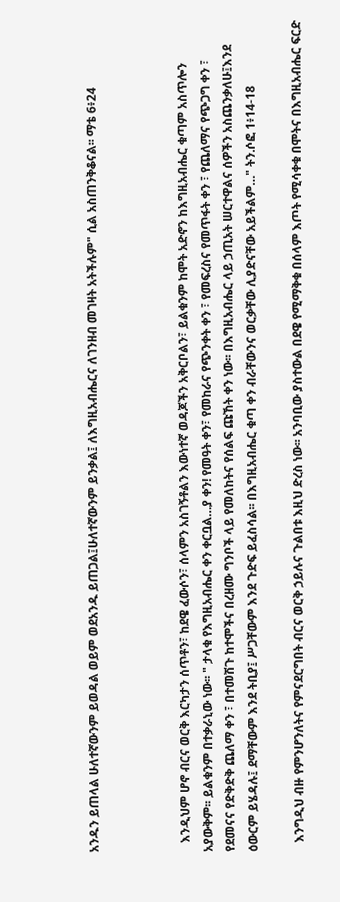አንዱን ይጠላል ሁለተኛውንም ይወዳል ወይም ወደአንዱ ይጠጋል፤ሁለተኛውንም ይንቃል፤ ለእግዚአብሔርና ለገንዘብ መገዛት አትችሉም" ሲል አስጠንቅቆናል፡፡ ማቴ 6፥24



   እንዲህም ሆኖ ብርና ወርቅ እርካታን ሰጥቶን፣ ከደዌ ፈውሶን፣ ሰላምን አስገኝቶልን እውነተኛ ወዳጆችን አቅርቦልን፣ ይልቁንም ከሞት አድኖን ከእግዚአብሔር ቁጣም አስጥሎን አያውቅም፡፡ ይልቁንም በተቃራኒው ነው፡፡ " ታላቁ የእግዚአብሔር ቀን ቀርቧል…ያ ቀን! የመዓት ቀን፣ የመከራና የጭንቀት ቀን ፣ የመፍረስና የመጥፋት ቀን ፣ የጨለማና የጭጋግ ቀን ፣ የደመናና የድቅድቅ ጨለማ ቀን ፣ በተመሽጉ ከተሞችና በረዘሙ ግንቦች ላይ የመለከትና የሰልፍ ጩኸት ቀን ነው፡፡ በእግዚአብሔር ላይ ኃጢአት ሠርተዋልና ሰዎችን አስጨንቃለሁ፤እንደ ዕውርም ይሄዳሉ፤ ደማቸውም እንደ ትቢያ፤ ሥጋቸውም እንደ ጉድፍ ይፈስሳል፡፡ በእግዚአብሔር ቁጣ ቀን ብራቸውንና ወርቃቸው ሊያድናቸው አይችልም…" ትን.ሶፎ 1፥14-18

   እንግዲህ ብዙ የምንሆንለትና የምናደርግበት ብርና ወርቅ ኃይሉና ጉልበቱ እዚህ ድረስ ነው፡፡ አንባቢው ያስተውል በደዌ የሚማቅቁ በሰላም እጦት የሚሳቀቁ በሞትና በእግዚአብሔር ፍርድ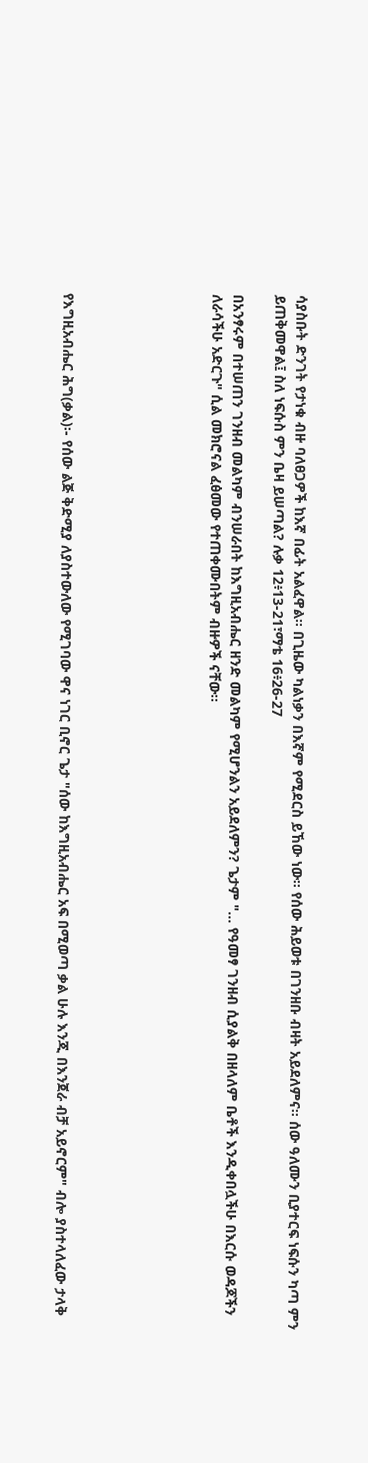ሳያስቡት ድንገት የታነቁ ብዙ ባለፀጋዎች ከእኛ በፊት አልፈዋል፡፡ በጊዜው ካልነቃን በእኛም የሚደርስ ይኸው ነው፡፡ የሰው ሕይወቱ በገንዘቡ ብዛት አይደለምና፡፡ ሰው ዓለሙን ቢያተርፍ ነፍሱን ካጣ ምን ይጠቅመዋል፤ ስለ ነፍሱስ ምን ቤዛ ይሠጣል? ሉቃ 12፥13-21፣ማቴ 16፥26-27

በአንፃሩም በተሠጠን ገንዘብ መልካም ብንሠራበት ከእግዚአብሔር ዘንድ መልካም የሚሆንልን አይደለምን? ጌታም "… የዓመፃ ገንዘብ ሲያልቅ በዘላለም ቤቶች እንዲቀበሏችሁ በእርሱ ወዳጆችን ለራሳችሁ አድርጉ" ሲል መክሮናል ፈፅመው የተጠቀሙበትም ብዙዎች ናቸው፡፡






የእግዚአብሔር ሕግ(ቃል)፡- የሰው ልጅ ቅድሚያ ለያስተውለው የሚገባው ዋና ነገር ቢኖር ጌታ "ሰው ከእግዚአብሔር አፍ በሚወጣ ቃል ሁሉ እንጂ በእንጀራ ብቻ አይኖርም" ብሎ ያስተላለፈው ታላቅ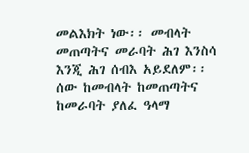መልእክት ነው፡፡ መብላት መጠጣትና መራባት ሕገ እንስሳ እንጂ ሕገ ሰብእ አይደለም፡፡ ሰው ከመብላት ከመጠጣትና ከመራባት ያለፈ ዓላማ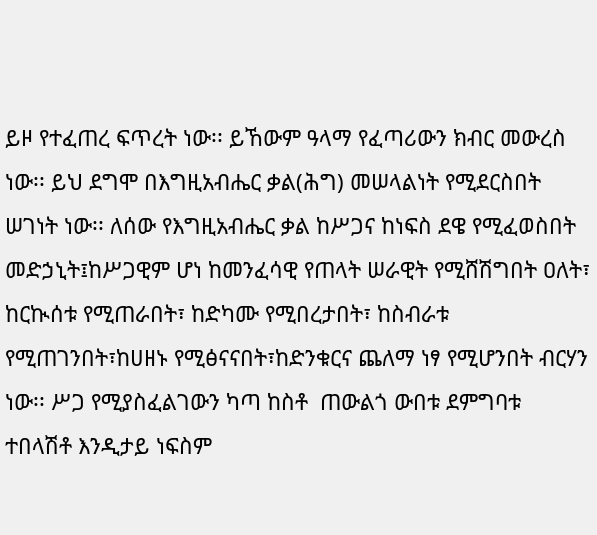ይዞ የተፈጠረ ፍጥረት ነው፡፡ ይኸውም ዓላማ የፈጣሪውን ክብር መውረስ ነው፡፡ ይህ ደግሞ በእግዚአብሔር ቃል(ሕግ) መሠላልነት የሚደርስበት ሠገነት ነው፡፡ ለሰው የእግዚአብሔር ቃል ከሥጋና ከነፍስ ደዌ የሚፈወስበት መድኃኒት፤ከሥጋዊም ሆነ ከመንፈሳዊ የጠላት ሠራዊት የሚሸሽግበት ዐለት፣ ከርኲሰቱ የሚጠራበት፣ ከድካሙ የሚበረታበት፣ ከስብራቱ የሚጠገንበት፣ከሀዘኑ የሚፅናናበት፣ከድንቁርና ጨለማ ነፃ የሚሆንበት ብርሃን ነው፡፡ ሥጋ የሚያስፈልገውን ካጣ ከስቶ  ጠውልጎ ውበቱ ደምግባቱ ተበላሽቶ እንዲታይ ነፍስም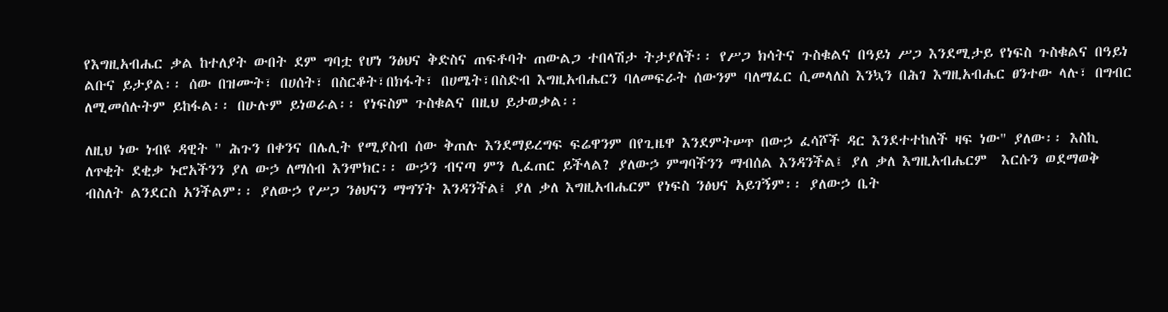የእግዚአብሔር ቃል ከተለያት ውበት ደም ግባቷ የሆነ ንፅህና ቅድስና ጠፍቶባት ጠውልጋ ተበላሽታ ትታያለች፡፡ የሥጋ ክሳትና ጉስቁልና በዓይነ ሥጋ እንደሚታይ የነፍስ ጉስቁልና በዓይነ ልቡና ይታያል፡፡ ሰው በዝሙት፣ በሀሰት፣ በስርቆት፣በክፋት፣ በሀሜት፣በስድብ እግዚአብሔርን ባለመፍራት ሰውንም ባለማፈር ሲመላለስ እንኳን በሕገ እግዚአብሔር ፀንተው ላሉ፣ በግብር ለሚመሰሉትም ይከፋል፡፡ በሁሉም ይነወራል፡፡ የነፍስም ጉስቁልና በዚህ ይታወቃል፡፡

ለዚህ ነው ነብዩ ዳዊት " ሕጉን በቀንና በሌሊት የሚያስብ ሰው ቅጠሉ እንደማይረግፍ ፍሬዋንም በየጊዜዋ እንደምትሠጥ በውኃ ፈሳሾች ዳር እንደተተከለች ዛፍ ነው" ያለው፡፡ እስኪ ለጥቂት ደቂቃ ኑሮአችንን ያለ ውኃ ለማሰብ እንሞክር፡፡ ውኃን ብናጣ ምን ሊፈጠር ይችላል? ያለውኃ ምግባችንን ማብሰል እንዳንችል፤ ያለ ቃለ እግዚአብሔርም  እርሱን ወደማወቅ ብስለት ልንደርስ አንችልም፡፡ ያለውኃ የሥጋ ንፅህናን ማግኘት እንዳንችል፤ ያለ ቃለ እግዚአብሔርም የነፍስ ንፅህና አይገኝም፡፡ ያለውኃ ቤት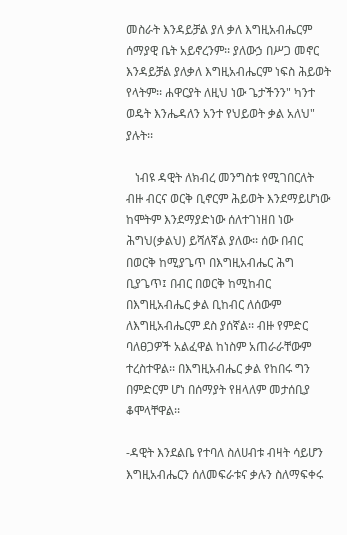መስራት እንዳይቻል ያለ ቃለ እግዚአብሔርም ሰማያዊ ቤት አይኖረንም፡፡ ያለውኃ በሥጋ መኖር እንዳይቻል ያለቃለ እግዚአብሔርም ነፍስ ሕይወት የላትም፡፡ ሐዋርያት ለዚህ ነው ጌታችንን" ካንተ ወዴት እንሔዳለን አንተ የህይወት ቃል አለህ" ያሉት፡፡

   ነብዩ ዳዊት ለክብረ መንግስቱ የሚገበርለት ብዙ ብርና ወርቅ ቢኖርም ሕይወት እንደማይሆነው ከሞትም እንደማያድነው ሰለተገነዘበ ነው ሕግህ(ቃልህ) ይሻለኛል ያለው፡፡ ሰው በብር በወርቅ ከሚያጌጥ በእግዚአብሔር ሕግ ቢያጌጥ፤ በብር በወርቅ ከሚከብር በእግዚአብሔር ቃል ቢከብር ለሰውም ለእግዚአብሔርም ደስ ያሰኛል፡፡ ብዙ የምድር ባለፀጋዎች አልፈዋል ከነስም አጠራራቸውም ተረስተዋል፡፡ በእግዚአብሔር ቃል የከበሩ ግን በምድርም ሆነ በሰማያት የዘላለም መታሰቢያ ቆሞላቸዋል፡፡

-ዳዊት እንደልቤ የተባለ ስለሀብቱ ብዛት ሳይሆን እግዚአብሔርን ሰለመፍራቱና ቃሉን ስለማፍቀሩ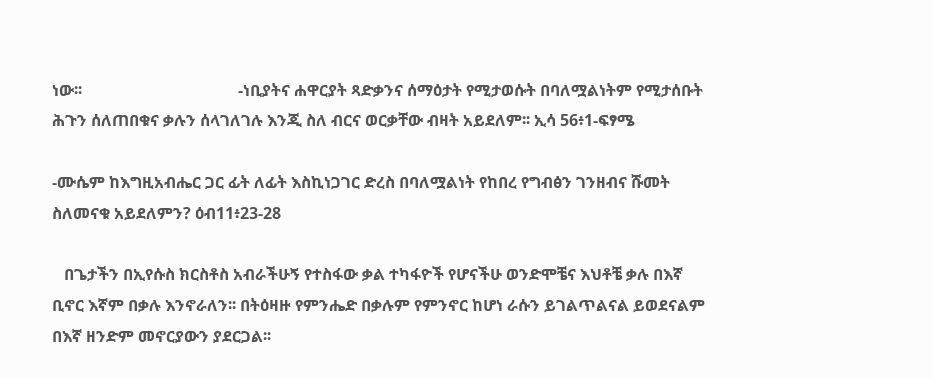ነው፡፡                                       -ነቢያትና ሐዋርያት ጻድቃንና ሰማዕታት የሚታወሱት በባለሟልነትም የሚታሰቡት ሕጉን ሰለጠበቁና ቃሉን ሰላገለገሉ እንጂ ስለ ብርና ወርቃቸው ብዛት አይደለም፡፡ ኢሳ 56፥1-ፍፃሜ

-ሙሴም ከእግዚአብሔር ጋር ፊት ለፊት እስኪነጋገር ድረስ በባለሟልነት የከበረ የግብፅን ገንዘብና ሹመት ስለመናቁ አይደለምን? ዕብ11፥23-28

   በጌታችን በኢየሱስ ክርስቶስ አብራችሁኝ የተስፋው ቃል ተካፋዮች የሆናችሁ ወንድሞቼና እህቶቼ ቃሉ በእኛ ቢኖር እኛም በቃሉ እንኖራለን፡፡ በትዕዛዙ የምንሔድ በቃሉም የምንኖር ከሆነ ራሱን ይገልጥልናል ይወደናልም በእኛ ዘንድም መኖርያውን ያደርጋል፡፡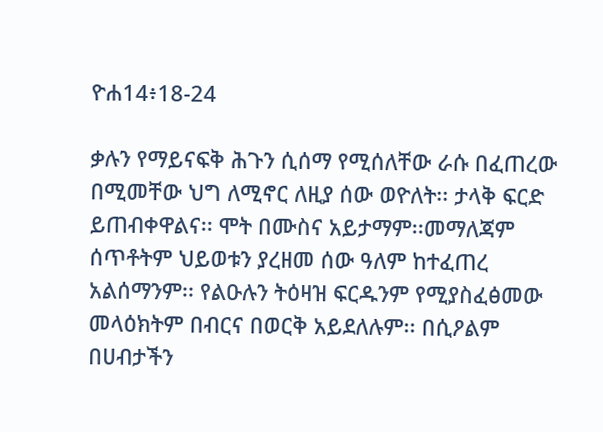ዮሐ14፥18-24

ቃሉን የማይናፍቅ ሕጉን ሲሰማ የሚሰለቸው ራሱ በፈጠረው በሚመቸው ህግ ለሚኖር ለዚያ ሰው ወዮለት፡፡ ታላቅ ፍርድ ይጠብቀዋልና፡፡ ሞት በሙስና አይታማም፡፡መማለጃም ሰጥቶትም ህይወቱን ያረዘመ ሰው ዓለም ከተፈጠረ አልሰማንም፡፡ የልዑሉን ትዕዛዝ ፍርዱንም የሚያስፈፅመው መላዕክትም በብርና በወርቅ አይደለሉም፡፡ በሲዖልም በሀብታችን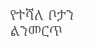የተሻለ ቦታን ልንመርጥ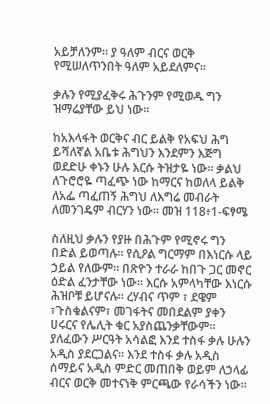አይቻለንም፡፡ ያ ዓለም ብርና ወርቅ የሚሠለጥንበት ዓለም አይደለምና፡፡

ቃሉን የሚያፈቅሩ ሕጉንም የሚወዱ ግን ዝማሬያቸው ይህ ነው፡፡

ከአእላፋት ወርቅና ብር ይልቅ የአፍህ ሕግ ይሻለኛል አቤቱ ሕግህን እንደምን እጅግ ወደድሁ ቀኑን ሁሉ እርሱ ትዝታዬ ነው፡፡ ቃልህ ለጉሮሮዬ ጣፈጭ ነው ከማርና ከወለላ ይልቅ ለአፌ ጣፈጠኝ ሕግህ ለእግሬ መብራት ለመንገዴም ብርሃን ነው፡፡ መዝ 118፥1-ፍፃሜ

ስለዚህ ቃሉን የያዙ በሕጉም የሚኖሩ ግን በድል ይወጣሉ፡፡ የሲዖል ግርማም በእነርሱ ላይ ኃይል የለውም፡፡ በጽዮን ተራራ ከበጉ ጋር መኖር ዕድል ፈንታቸው ነው፡፡ እርሱ አምላካቸው እነርሱ ሕዝቦቹ ይሆናሉ፡፡ ረሃብና ጥም ፣ ደዌም ፣ጉስቁልናም፣ መገፋትና መበደልም ያቀን ሀሩርና የሌሊት ቁር አያስጨንቃቸውም፡፡ ያለፈውን ሥርዓት አሳልፎ እንደ ተስፋ ቃሉ ሁሉን አዲስ ያደርጋልና፡፡ እንደ ተስፋ ቃሉ አዲስ ሰማይና አዲስ ምድር መጠበቅ ወይም ለኃላፊ ብርና ወርቅ መተናነቅ ምርጫው የራሳችን ነው፡፡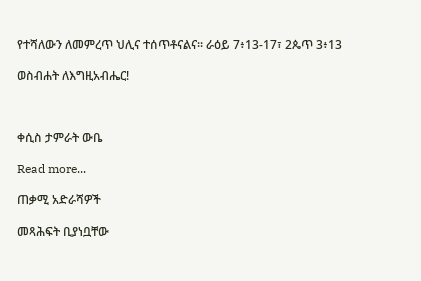የተሻለውን ለመምረጥ ህሊና ተሰጥቶናልና፡፡ ራዕይ 7፥13-17፣ 2ጴጥ 3፥13

ወስብሐት ለእግዚአብሔር!



ቀሲስ ታምራት ውቤ

Read more...

ጠቃሚ አድራሻዎች

መጻሕፍት ቢያነቧቸው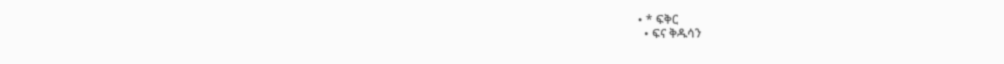• * ፍቅር
  • ፍና ቅዱሳን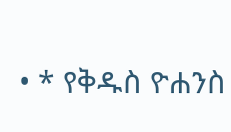• * የቅዱስ ዮሐንስ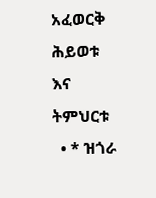አፈወርቅ ሕይወቱ እና ትምህርቱ
  • * ዝጎራ